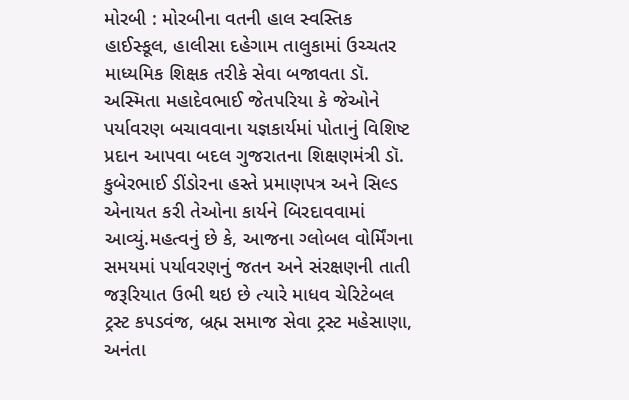મોરબી : મોરબીના વતની હાલ સ્વસ્તિક હાઈસ્કૂલ, હાલીસા દહેગામ તાલુકામાં ઉચ્ચતર માધ્યમિક શિક્ષક તરીકે સેવા બજાવતા ડૉ. અસ્મિતા મહાદેવભાઈ જેતપરિયા કે જેઓને પર્યાવરણ બચાવવાના યજ્ઞકાર્યમાં પોતાનું વિશિષ્ટ પ્રદાન આપવા બદલ ગુજરાતના શિક્ષણમંત્રી ડૉ. કુબેરભાઈ ડીંડોરના હસ્તે પ્રમાણપત્ર અને સિલ્ડ એનાયત કરી તેઓના કાર્યને બિરદાવવામાં આવ્યું.મહત્વનું છે કે, આજના ગ્લોબલ વોર્મિંગના સમયમાં પર્યાવરણનું જતન અને સંરક્ષણની તાતી જરૂરિયાત ઉભી થઇ છે ત્યારે માધવ ચેરિટેબલ ટ્રસ્ટ કપડવંજ, બ્રહ્મ સમાજ સેવા ટ્રસ્ટ મહેસાણા, અનંતા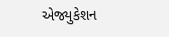એજ્યુકેશન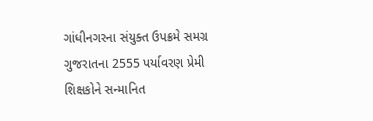ગાંધીનગરના સંયુક્ત ઉપક્રમે સમગ્ર ગુજરાતના 2555 પર્યાવરણ પ્રેમી શિક્ષકોને સન્માનિત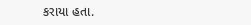કરાયા હતા.